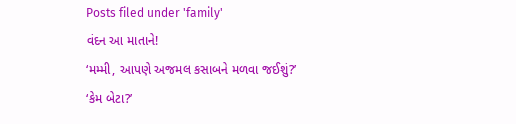Posts filed under 'family'
વંદન આ માતાને!
‘મમ્મી, આપણે અજમલ કસાબને મળવા જઈશું?’
‘કેમ બેટા?’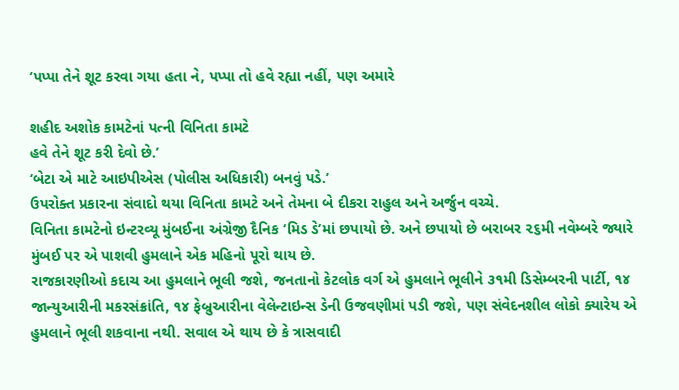‘પપ્પા તેને શૂટ કરવા ગયા હતા ને, પપ્પા તો હવે રહ્યા નહીં, પણ અમારે

શહીદ અશોક કામટેનાં પત્ની વિનિતા કામટે
હવે તેને શૂટ કરી દેવો છે.’
‘બેટા એ માટે આઇપીએસ (પોલીસ અધિકારી) બનવું પડે.’
ઉપરોક્ત પ્રકારના સંવાદો થયા વિનિતા કામટે અને તેમના બે દીકરા રાહુલ અને અર્જુન વચ્ચે.
વિનિતા કામટેનો ઇન્ટરવ્યૂ મુંબઈના અંગ્રેજી દૈનિક ‘મિડ ડે’માં છપાયો છે. અને છપાયો છે બરાબર ૨૬મી નવેમ્બરે જ્યારે મુંબઈ પર એ પાશવી હુમલાને એક મહિનો પૂરો થાય છે.
રાજકારણીઓ કદાચ આ હુમલાને ભૂલી જશે, જનતાનો કેટલોક વર્ગ એ હુમલાને ભૂલીને ૩૧મી ડિસેમ્બરની પાર્ટી, ૧૪ જાન્યુઆરીની મકરસંક્રાંતિ, ૧૪ ફેબ્રુઆરીના વેલેન્ટાઇન્સ ડેની ઉજવણીમાં પડી જશે, પણ સંવેદનશીલ લોકો ક્યારેય એ હુમલાને ભૂલી શકવાના નથી. સવાલ એ થાય છે કે ત્રાસવાદી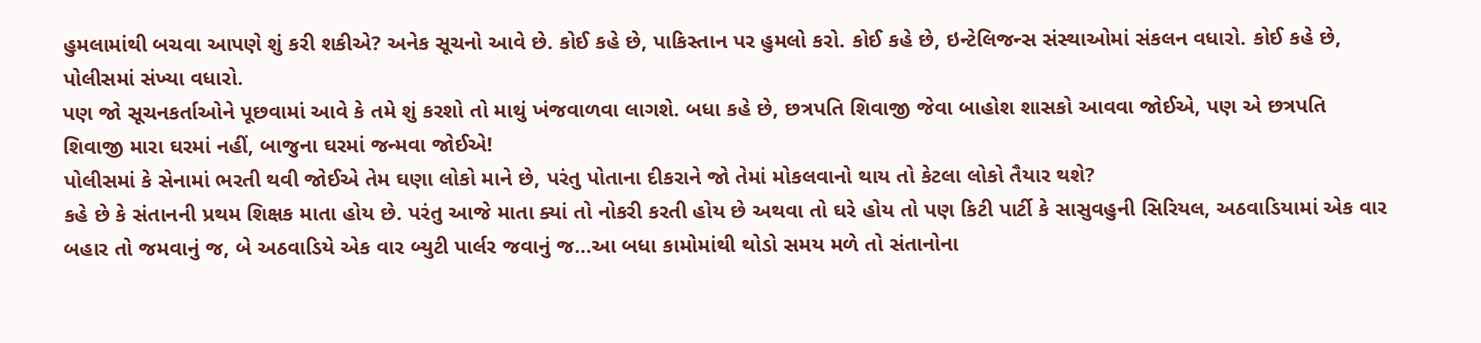હુમલામાંથી બચવા આપણે શું કરી શકીએ? અનેક સૂચનો આવે છે. કોઈ કહે છે, પાકિસ્તાન પર હુમલો કરો. કોઈ કહે છે, ઇન્ટેલિજન્સ સંસ્થાઓમાં સંકલન વધારો. કોઈ કહે છે, પોલીસમાં સંખ્યા વધારો.
પણ જો સૂચનકર્તાઓને પૂછવામાં આવે કે તમે શું કરશો તો માથું ખંજવાળવા લાગશે. બધા કહે છે, છત્રપતિ શિવાજી જેવા બાહોશ શાસકો આવવા જોઈએ, પણ એ છત્રપતિ શિવાજી મારા ઘરમાં નહીં, બાજુના ઘરમાં જન્મવા જોઈએ!
પોલીસમાં કે સેનામાં ભરતી થવી જોઈએ તેમ ઘણા લોકો માને છે, પરંતુ પોતાના દીકરાને જો તેમાં મોકલવાનો થાય તો કેટલા લોકો તૈયાર થશે?
કહે છે કે સંતાનની પ્રથમ શિક્ષક માતા હોય છે. પરંતુ આજે માતા ક્યાં તો નોકરી કરતી હોય છે અથવા તો ઘરે હોય તો પણ કિટી પાર્ટી કે સાસુવહુની સિરિયલ, અઠવાડિયામાં એક વાર બહાર તો જમવાનું જ, બે અઠવાડિયે એક વાર બ્યુટી પાર્લર જવાનું જ…આ બધા કામોમાંથી થોડો સમય મળે તો સંતાનોના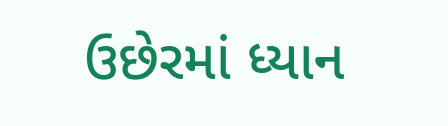ઉછેરમાં ધ્યાન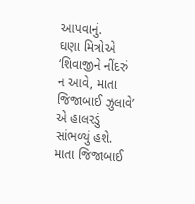આપવાનું.
ઘણા મિત્રોએ ‘શિવાજીને નીંદરું ન આવે, માતા જિજાબાઈ ઝુલાવે’ એ હાલરડું સાંભળ્યું હશે. માતા જિજાબાઈ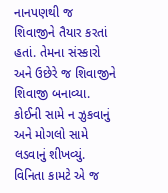નાનપણથી જ શિવાજીને તૈયાર કરતાં હતાં. તેમના સંસ્કારો અને ઉછેરે જ શિવાજીને શિવાજી બનાવ્યા. કોઈની સામે ન ઝુકવાનું અને મોગલો સામે લડવાનું શીખવ્યું.
વિનિતા કામટે એ જ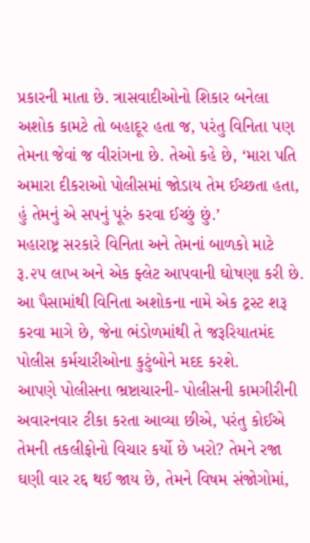પ્રકારની માતા છે. ત્રાસવાદીઓનો શિકાર બનેલા અશોક કામટે તો બહાદૂર હતા જ, પરંતુ વિનિતા પણ તેમના જેવાં જ વીરાંગના છે. તેઓ કહે છે, ‘મારા પતિ અમારા દીકરાઓ પોલીસમાં જોડાય તેમ ઈચ્છતા હતા, હું તેમનું એ સપનું પૂરું કરવા ઈચ્છું છું.’
મહારાષ્ટ્ર સરકારે વિનિતા અને તેમનાં બાળકો માટે રૂ.૨૫ લાખ અને એક ફ્લેટ આપવાની ઘોષણા કરી છે. આ પૈસામાંથી વિનિતા અશોકના નામે એક ટ્રસ્ટ શરૂ કરવા માગે છે, જેના ભંડોળમાંથી તે જરૂરિયાતમંદ પોલીસ કર્મચારીઓના કુટુંબોને મદદ કરશે.
આપણે પોલીસના ભ્રષ્ટાચારની- પોલીસની કામગીરીની અવારનવાર ટીકા કરતા આવ્યા છીએ, પરંતુ કોઈએ તેમની તકલીફોનો વિચાર કર્યો છે ખરો? તેમને રજા ઘણી વાર રદ્દ થઈ જાય છે, તેમને વિષમ સંજોગોમાં,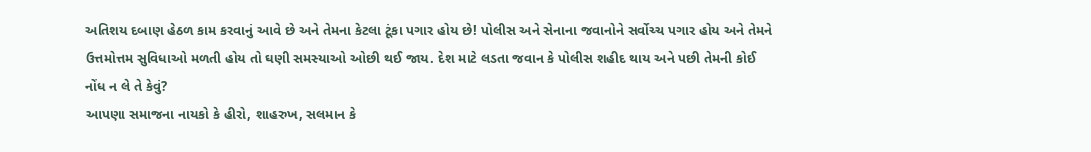અતિશય દબાણ હેઠળ કામ કરવાનું આવે છે અને તેમના કેટલા ટૂંકા પગાર હોય છે! પોલીસ અને સેનાના જવાનોને સર્વોચ્ચ પગાર હોય અને તેમને ઉત્તમોત્તમ સુવિધાઓ મળતી હોય તો ઘણી સમસ્યાઓ ઓછી થઈ જાય. દેશ માટે લડતા જવાન કે પોલીસ શહીદ થાય અને પછી તેમની કોઈ નોંધ ન લે તે કેવું?
આપણા સમાજના નાયકો કે હીરો, શાહરુખ, સલમાન કે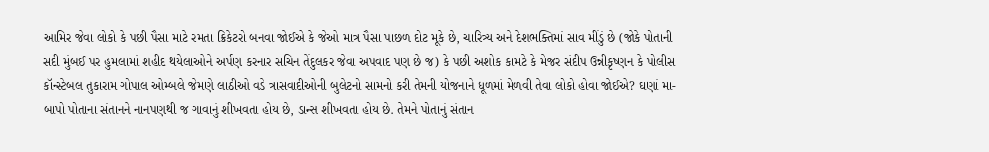આમિર જેવા લોકો કે પછી પૈસા માટે રમતા ક્રિકેટરો બનવા જોઈએ કે જેઓ માત્ર પૈસા પાછળ દોટ મૂકે છે, ચારિત્ર્ય અને દેશભક્તિમાં સાવ મીંડું છે (જોકે પોતાની સદી મુંબઈ પર હુમલામાં શહીદ થયેલાઓને અર્પણ કરનાર સચિન તેંદુલકર જેવા અપવાદ પણ છે જ) કે પછી અશોક કામટે કે મેજર સંદીપ ઉન્નીકૃષ્ણન કે પોલીસ કૉન્સ્ટેબલ તુકારામ ગોપાલ ઓમ્બલે જેમણે લાઠીઓ વડે ત્રાસવાદીઓની બુલેટનો સામનો કરી તેમની યોજનાને ધૂળમાં મેળવી તેવા લોકો હોવા જોઈએ? ઘણાં મા-બાપો પોતાના સંતાનને નાનપણથી જ ગાવાનું શીખવતા હોય છે, ડાન્સ શીખવતા હોય છે. તેમને પોતાનું સંતાન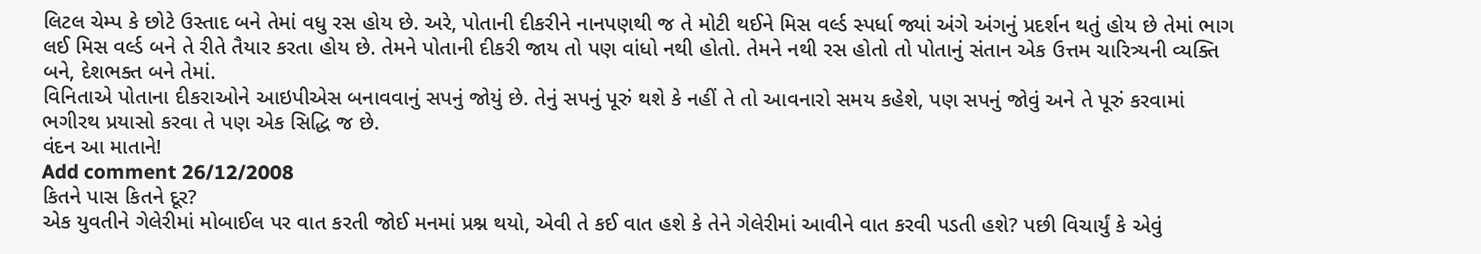લિટલ ચેમ્પ કે છોટે ઉસ્તાદ બને તેમાં વધુ રસ હોય છે. અરે, પોતાની દીકરીને નાનપણથી જ તે મોટી થઈને મિસ વર્લ્ડ સ્પર્ધા જ્યાં અંગે અંગનું પ્રદર્શન થતું હોય છે તેમાં ભાગ લઈ મિસ વર્લ્ડ બને તે રીતે તૈયાર કરતા હોય છે. તેમને પોતાની દીકરી જાય તો પણ વાંધો નથી હોતો. તેમને નથી રસ હોતો તો પોતાનું સંતાન એક ઉત્તમ ચારિત્ર્યની વ્યક્તિ બને, દેશભક્ત બને તેમાં.
વિનિતાએ પોતાના દીકરાઓને આઇપીએસ બનાવવાનું સપનું જોયું છે. તેનું સપનું પૂરું થશે કે નહીં તે તો આવનારો સમય કહેશે, પણ સપનું જોવું અને તે પૂરું કરવામાં ભગીરથ પ્રયાસો કરવા તે પણ એક સિદ્ધિ જ છે.
વંદન આ માતાને!
Add comment 26/12/2008
કિતને પાસ કિતને દૂર?
એક યુવતીને ગેલેરીમાં મોબાઈલ પર વાત કરતી જોઈ મનમાં પ્રશ્ન થયો, એવી તે કઈ વાત હશે કે તેને ગેલેરીમાં આવીને વાત કરવી પડતી હશે? પછી વિચાર્યું કે એવું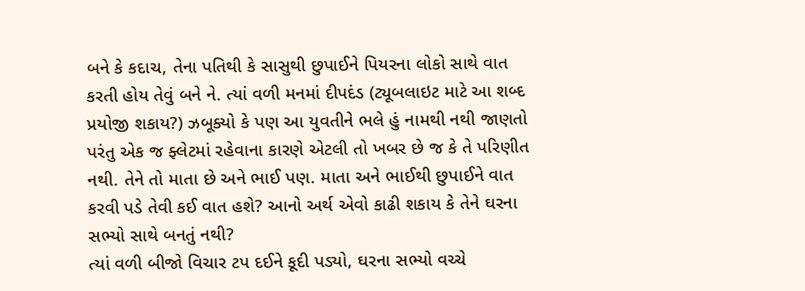બને કે કદાચ, તેના પતિથી કે સાસુથી છુપાઈને પિયરના લોકો સાથે વાત કરતી હોય તેવું બને ને. ત્યાં વળી મનમાં દીપદંડ (ટ્યૂબલાઇટ માટે આ શબ્દ પ્રયોજી શકાય?) ઝબૂક્યો કે પણ આ યુવતીને ભલે હું નામથી નથી જાણતો પરંતુ એક જ ફ્લેટમાં રહેવાના કારણે એટલી તો ખબર છે જ કે તે પરિણીત નથી. તેને તો માતા છે અને ભાઈ પણ. માતા અને ભાઈથી છુપાઈને વાત કરવી પડે તેવી કઈ વાત હશે? આનો અર્થ એવો કાઢી શકાય કે તેને ઘરના સભ્યો સાથે બનતું નથી?
ત્યાં વળી બીજો વિચાર ટપ દઈને કૂદી પડ્યો, ઘરના સભ્યો વચ્ચે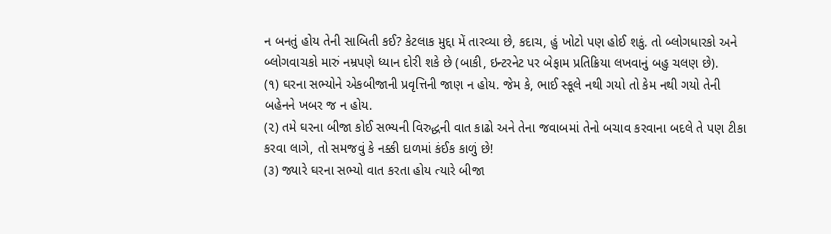ન બનતું હોય તેની સાબિતી કઈ? કેટલાક મુદ્દા મેં તારવ્યા છે, કદાચ, હું ખોટો પણ હોઈ શકું. તો બ્લોગધારકો અને બ્લોગવાચકો મારું નમ્રપણે ધ્યાન દોરી શકે છે (બાકી, ઇન્ટરનેટ પર બેફામ પ્રતિક્રિયા લખવાનું બહુ ચલણ છે).
(૧) ઘરના સભ્યોને એકબીજાની પ્રવૃત્તિની જાણ ન હોય. જેમ કે, ભાઈ સ્કૂલે નથી ગયો તો કેમ નથી ગયો તેની બહેનને ખબર જ ન હોય.
(૨) તમે ઘરના બીજા કોઈ સભ્યની વિરુદ્ધની વાત કાઢો અને તેના જવાબમાં તેનો બચાવ કરવાના બદલે તે પણ ટીકા કરવા લાગે, તો સમજવું કે નક્કી દાળમાં કંઈક કાળું છે!
(૩) જ્યારે ઘરના સભ્યો વાત કરતા હોય ત્યારે બીજા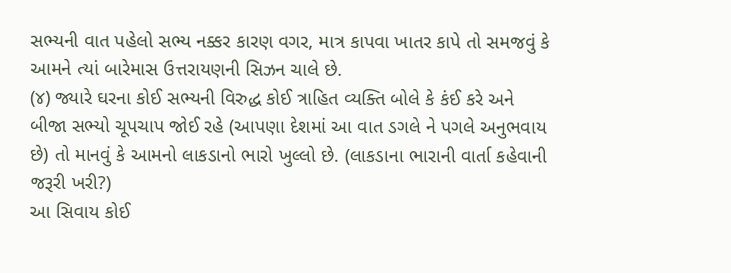સભ્યની વાત પહેલો સભ્ય નક્કર કારણ વગર, માત્ર કાપવા ખાતર કાપે તો સમજવું કે આમને ત્યાં બારેમાસ ઉત્તરાયણની સિઝન ચાલે છે.
(૪) જ્યારે ઘરના કોઈ સભ્યની વિરુદ્ધ કોઈ ત્રાહિત વ્યક્તિ બોલે કે કંઈ કરે અને બીજા સભ્યો ચૂપચાપ જોઈ રહે (આપણા દેશમાં આ વાત ડગલે ને પગલે અનુભવાય છે) તો માનવું કે આમનો લાકડાનો ભારો ખુલ્લો છે. (લાકડાના ભારાની વાર્તા કહેવાની જરૂરી ખરી?)
આ સિવાય કોઈ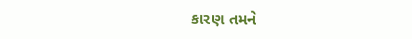કારણ તમને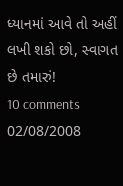ધ્યાનમાં આવે તો અહીં લખી શકો છો, સ્વાગત છે તમારું!
10 comments 02/08/2008